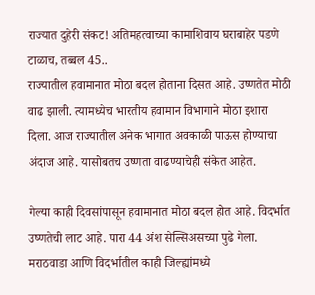राज्यात दुहेरी संकट! अतिमहत्वाच्या कामाशिवाय घराबाहेर पडणे टाळाच, तब्बल 45..
राज्यातील हवामानात मोठा बदल होताना दिसत आहे. उष्णतेत मोठी वाढ झाली. त्यामध्येच भारतीय हवामान विभागाने मोठा इशारा दिला. आज राज्यातील अनेक भागात अवकाळी पाऊस होण्याचा अंदाज आहे. यासोबतच उष्णता वाढण्याचेही संकेत आहेत.

गेल्या काही दिवसांपासून हवामानात मोठा बदल होत आहे. विदर्भात उष्णतेची लाट आहे. पारा 44 अंश सेल्सिअसच्या पुढे गेला. मराठवाडा आणि विदर्भातील काही जिल्ह्यांमध्ये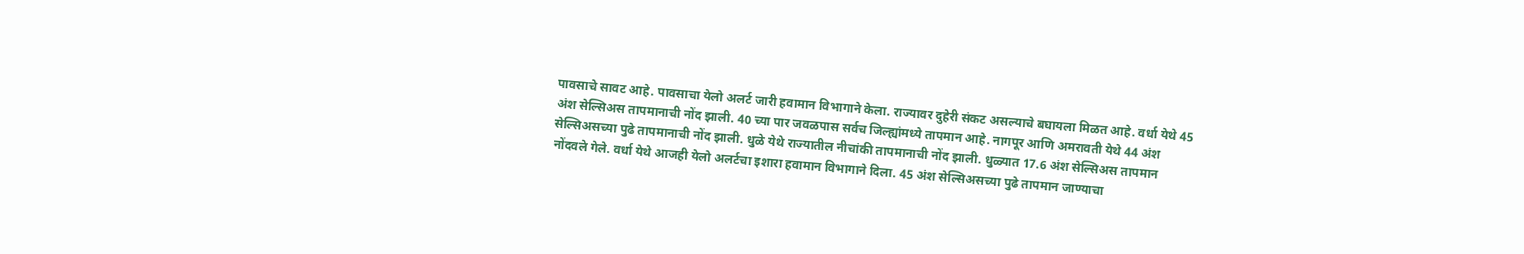पावसाचे सावट आहे. पावसाचा येलो अलर्ट जारी हवामान विभागाने केला. राज्यावर दुहेरी संकट असल्याचे बघायला मिळत आहे. वर्धा येथे 45 अंश सेल्सिअस तापमानाची नोंद झाली. 40 च्या पार जवळपास सर्वच जिल्ह्यांमध्ये तापमान आहे. नागपूर आणि अमरावती येथे 44 अंश सेल्सिअसच्या पुढे तापमानाची नोंद झाली. धुळे येथे राज्यातील नीचांकी तापमानाची नोंद झाली. धुळ्यात 17.6 अंश सेल्सिअस तापमान नोंदवले गेले. वर्धा येथे आजही येलो अलर्टचा इशारा हवामान विभागाने दिला. 45 अंश सेल्सिअसच्या पुढे तापमान जाण्याचा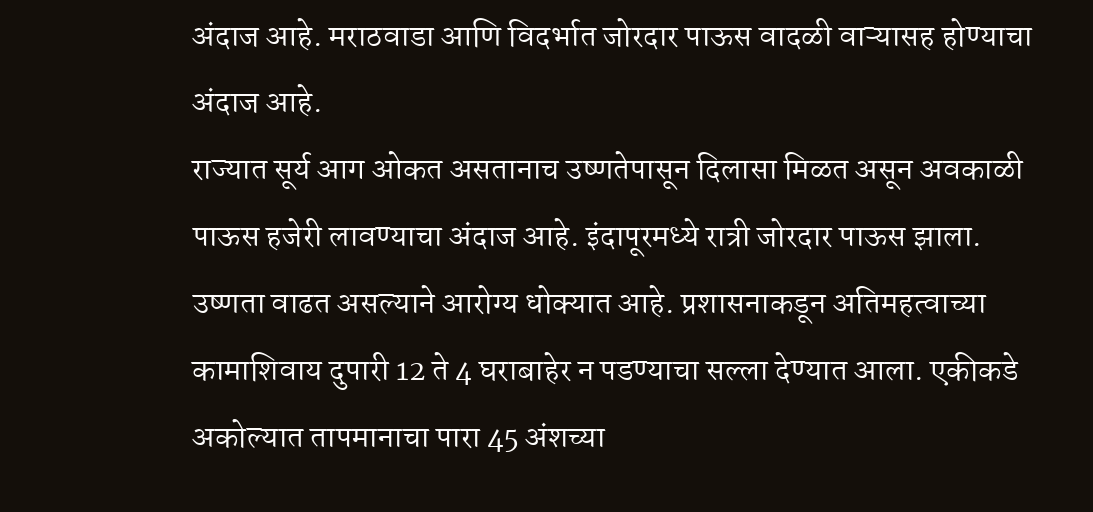अंदाज आहे. मराठवाडा आणि विदर्भात जोरदार पाऊस वादळी वाऱ्यासह होण्याचा अंदाज आहे.
राज्यात सूर्य आग ओकत असतानाच उष्णतेपासून दिलासा मिळत असून अवकाळी पाऊस हजेरी लावण्याचा अंदाज आहे. इंदापूरमध्ये रात्री जोरदार पाऊस झाला. उष्णता वाढत असल्याने आरोग्य धोक्यात आहे. प्रशासनाकडून अतिमहत्वाच्या कामाशिवाय दुपारी 12 ते 4 घराबाहेर न पडण्याचा सल्ला देण्यात आला. एकीकडे अकोल्यात तापमानाचा पारा 45 अंशच्या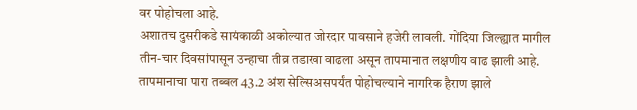वर पोहोचला आहे.
अशातच दुसरीकडे सायंकाळी अकोल्यात जोरदार पावसाने हजेरी लावली. गोंदिया जिल्ह्यात मागील तीन-चार दिवसांपासून उन्हाचा तीव्र तडाखा वाढला असून तापमानात लक्षणीय वाढ झाली आहे. तापमानाचा पारा तब्बल 43.2 अंश सेल्सिअसपर्यंत पोहोचल्याने नागरिक हैराण झाले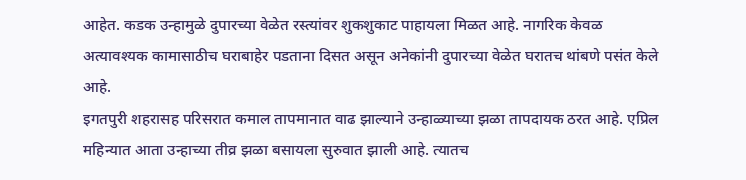आहेत. कडक उन्हामुळे दुपारच्या वेळेत रस्त्यांवर शुकशुकाट पाहायला मिळत आहे. नागरिक केवळ अत्यावश्यक कामासाठीच घराबाहेर पडताना दिसत असून अनेकांनी दुपारच्या वेळेत घरातच थांबणे पसंत केले आहे.
इगतपुरी शहरासह परिसरात कमाल तापमानात वाढ झाल्याने उन्हाळ्याच्या झळा तापदायक ठरत आहे. एप्रिल महिन्यात आता उन्हाच्या तीव्र झळा बसायला सुरुवात झाली आहे. त्यातच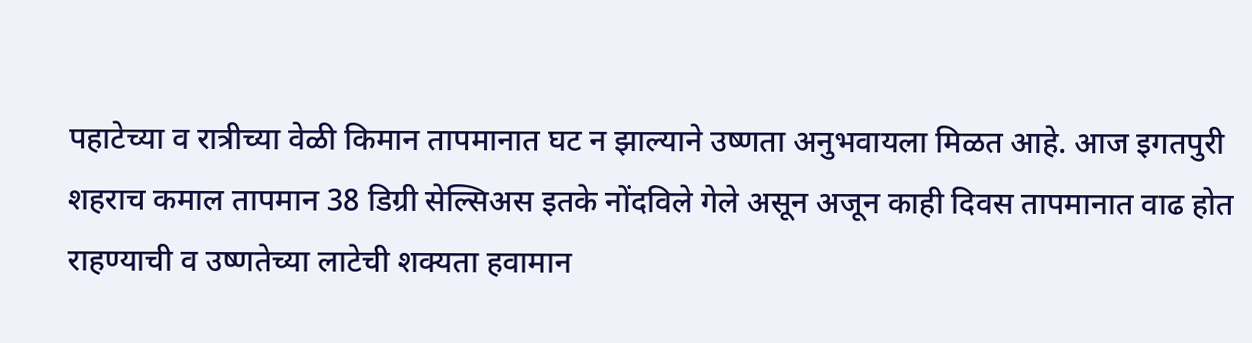पहाटेच्या व रात्रीच्या वेळी किमान तापमानात घट न झाल्याने उष्णता अनुभवायला मिळत आहे. आज इगतपुरी शहराच कमाल तापमान 38 डिग्री सेल्सिअस इतके नोंदविले गेले असून अजून काही दिवस तापमानात वाढ होत राहण्याची व उष्णतेच्या लाटेची शक्यता हवामान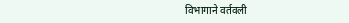विभागाने वर्तवली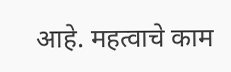आहे. महत्वाचे काम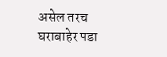असेल तरच घराबाहेर पडा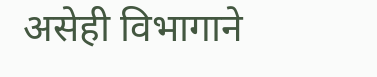असेही विभागाने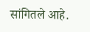सांगितले आहे.